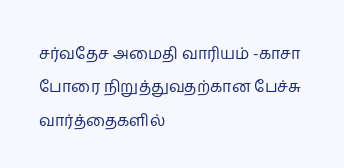சர்வதேச அமைதி வாரியம் -காசா போரை நிறுத்துவதற்கான பேச்சு வார்த்தைகளில்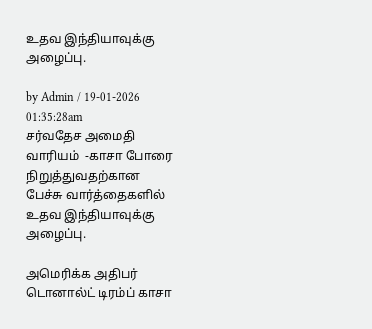உதவ இந்தியாவுக்கு அழைப்பு.

by Admin / 19-01-2026 01:35:28am
சர்வதேச அமைதி வாரியம்  -காசா போரை நிறுத்துவதற்கான பேச்சு வார்த்தைகளில் உதவ இந்தியாவுக்கு அழைப்பு.

அமெரிக்க அதிபர் டொனால்ட் டிரம்ப் காசா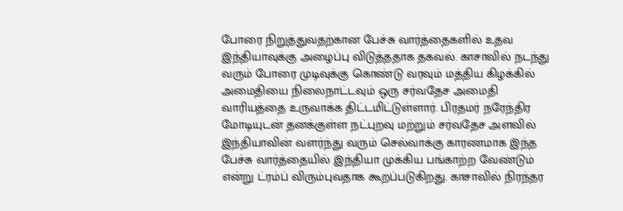போரை நிறுத்துவதற்கான பேச்சு வார்த்தைகளில் உதவ இந்தியாவுக்கு அழைப்பு விடுத்ததாக தகவல். காசாவில் நடந்து வரும் போரை முடிவுக்கு கொண்டு வரவும் மத்திய கிழக்கில் அமைதியை நிலைநாட்டவும் ஒரு சர்வதேச அமைதி வாரியத்தை உருவாக்க திட்டமிட்டுள்ளார். பிரதமர் நரேந்திர மோடியுடன் தனக்குள்ள நட்புறவு மற்றும் சர்வதேச அளவில் இந்தியாவின் வளர்ந்து வரும் செல்வாக்கு காரணமாக இந்த பேச்சு வார்த்தையில் இந்தியா முக்கிய பங்காற்ற வேண்டும் என்று ட்ரம்ப் விரும்புவதாக கூறப்படுகிறது. காசாவில் நிரந்தர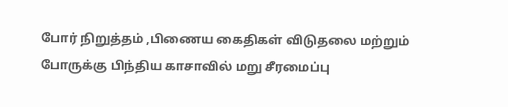போர் நிறுத்தம் ,பிணைய கைதிகள் விடுதலை மற்றும் போருக்கு பிந்திய காசாவில் மறு சீரமைப்பு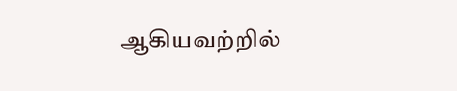ஆகியவற்றில்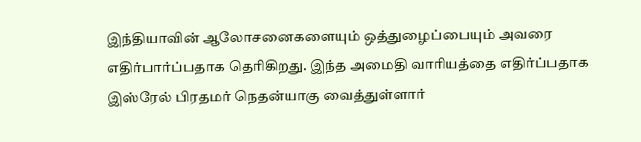இந்தியாவின் ஆலோசனைகளையும் ஒத்துழைப்பையும் அவரை எதிர்பார்ப்பதாக தெரிகிறது. இந்த அமைதி வாரியத்தை எதிர்ப்பதாக இஸ்ரேல் பிரதமர் நெதன்யாகு வைத்துள்ளார்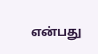என்பது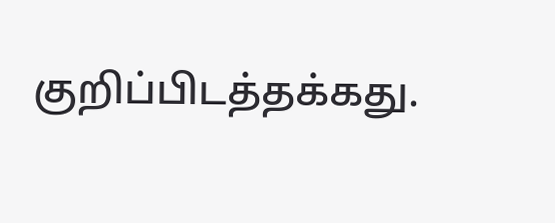குறிப்பிடத்தக்கது.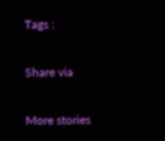Tags :

Share via

More stories